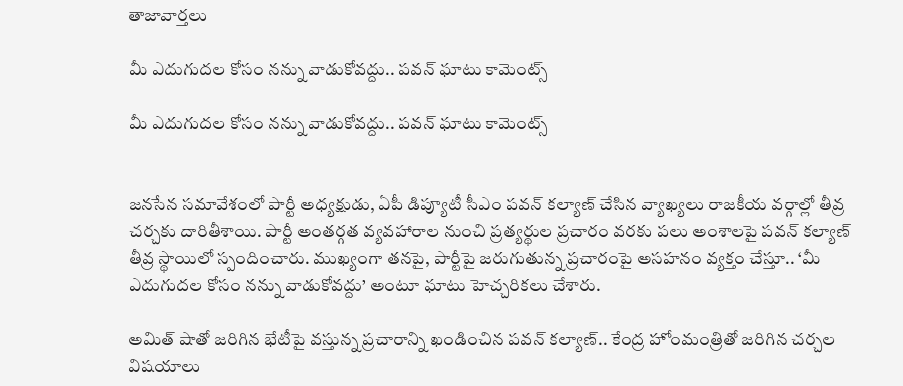తాజావార్తలు

మీ ఎదుగుదల కోసం నన్ను వాడుకోవద్దు.. పవన్‌ ఘాటు కామెంట్స్

మీ ఎదుగుదల కోసం నన్ను వాడుకోవద్దు.. పవన్‌ ఘాటు కామెంట్స్


జనసేన సమావేశంలో పార్టీ అధ్యక్షుడు, ఏపీ డిప్యూటీ సీఎం పవన్ కల్యాణ్ చేసిన వ్యాఖ్యలు రాజకీయ వర్గాల్లో తీవ్ర చర్చకు దారితీశాయి. పార్టీ అంతర్గత వ్యవహారాల నుంచి ప్రత్యర్థుల ప్రచారం వరకు పలు అంశాలపై పవన్ కల్యాణ్ తీవ్ర స్థాయిలో స్పందించారు. ముఖ్యంగా తనపై, పార్టీపై జరుగుతున్న ప్రచారంపై అసహనం వ్యక్తం చేస్తూ.. ‘మీ ఎదుగుదల కోసం నన్ను వాడుకోవద్దు’ అంటూ ఘాటు హెచ్చరికలు చేశారు.

అమిత్ షాతో జరిగిన భేటీపై వస్తున్న ప్రచారాన్ని ఖండించిన పవన్ కల్యాణ్.. కేంద్ర హోంమంత్రితో జరిగిన చర్చల విషయాలు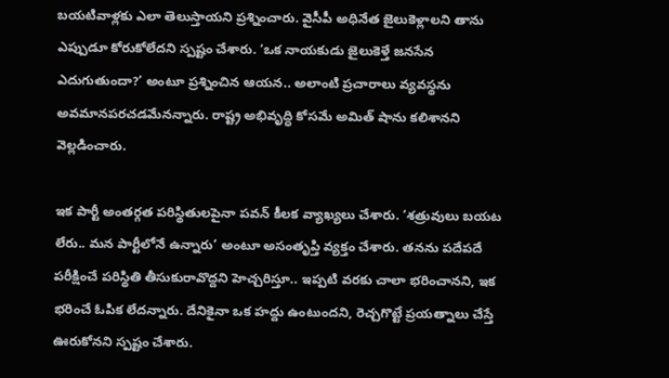బయటివాళ్లకు ఎలా తెలుస్తాయని ప్రశ్నించారు. వైసీపీ అధినేత జైలుకెళ్లాలని తాను ఎప్పుడూ కోరుకోలేదని స్పష్టం చేశారు. ‘ఒక నాయకుడు జైలుకెళ్తే జనసేన ఎదుగుతుందా?’ అంటూ ప్రశ్నించిన ఆయన.. అలాంటి ప్రచారాలు వ్యవస్థను అవమానపరచడమేనన్నారు. రాష్ట్ర అభివృద్ధి కోసమే అమిత్ షాను కలిశానని వెల్లడించారు.

ఇక పార్టీ అంతర్గత పరిస్థితులపైనా పవన్ కీలక వ్యాఖ్యలు చేశారు. ‘శత్రువులు బయట లేరు.. మన పార్టీలోనే ఉన్నారు’ అంటూ అసంతృప్తి వ్యక్తం చేశారు. తనను పదేపదే పరీక్షించే పరిస్థితి తీసుకురావొద్దని హెచ్చరిస్తూ.. ఇప్పటి వరకు చాలా భరించానని, ఇక భరించే ఓపిక లేదన్నారు. దేనికైనా ఒక హద్దు ఉంటుందని, రెచ్చగొట్టే ప్రయత్నాలు చేస్తే ఊరుకోనని స్పష్టం చేశారు.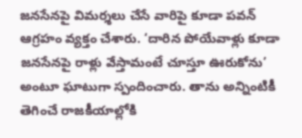జనసేనపై విమర్శలు చేసే వారిపై కూడా పవన్ ఆగ్రహం వ్యక్తం చేశారు. ‘దారిన పోయేవాళ్లు కూడా జనసేనపై రాళ్లు వేస్తామంటే చూస్తూ ఊరుకోను’ అంటూ ఘాటుగా స్పందించారు. తాను అన్నింటికీ తెగించే రాజకీయాల్లోకి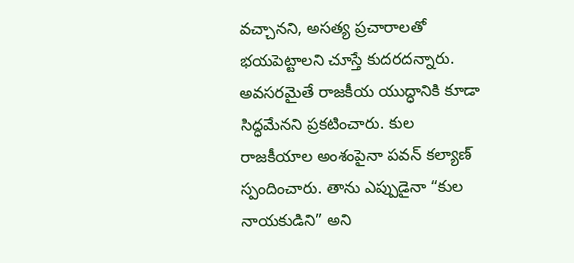వచ్చానని, అసత్య ప్రచారాలతో భయపెట్టాలని చూస్తే కుదరదన్నారు. అవసరమైతే రాజకీయ యుద్ధానికి కూడా సిద్ధమేనని ప్రకటించారు. కుల రాజకీయాల అంశంపైనా పవన్ కల్యాణ్ స్పందించారు. తాను ఎప్పుడైనా “కుల నాయకుడిని” అని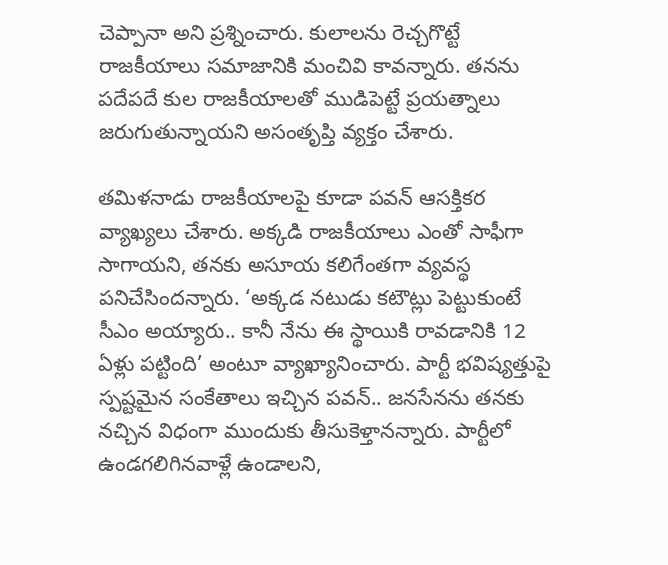చెప్పానా అని ప్రశ్నించారు. కులాలను రెచ్చగొట్టే రాజకీయాలు సమాజానికి మంచివి కావన్నారు. తనను పదేపదే కుల రాజకీయాలతో ముడిపెట్టే ప్రయత్నాలు జరుగుతున్నాయని అసంతృప్తి వ్యక్తం చేశారు.

తమిళనాడు రాజకీయాలపై కూడా పవన్ ఆసక్తికర వ్యాఖ్యలు చేశారు. అక్కడి రాజకీయాలు ఎంతో సాఫీగా సాగాయని, తనకు అసూయ కలిగేంతగా వ్యవస్థ పనిచేసిందన్నారు. ‘అక్కడ నటుడు కటౌట్లు పెట్టుకుంటే సీఎం అయ్యారు.. కానీ నేను ఈ స్థాయికి రావడానికి 12 ఏళ్లు పట్టింది’ అంటూ వ్యాఖ్యానించారు. పార్టీ భవిష్యత్తుపై స్పష్టమైన సంకేతాలు ఇచ్చిన పవన్.. జనసేనను తనకు నచ్చిన విధంగా ముందుకు తీసుకెళ్తానన్నారు. పార్టీలో ఉండగలిగినవాళ్లే ఉండాలని,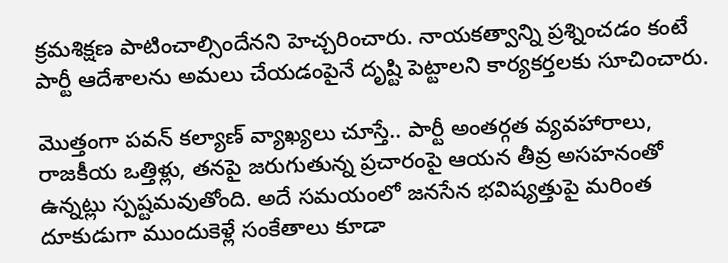క్రమశిక్షణ పాటించాల్సిందేనని హెచ్చరించారు. నాయకత్వాన్ని ప్రశ్నించడం కంటే పార్టీ ఆదేశాలను అమలు చేయడంపైనే దృష్టి పెట్టాలని కార్యకర్తలకు సూచించారు.

మొత్తంగా పవన్ కల్యాణ్ వ్యాఖ్యలు చూస్తే.. పార్టీ అంతర్గత వ్యవహారాలు, రాజకీయ ఒత్తిళ్లు, తనపై జరుగుతున్న ప్రచారంపై ఆయన తీవ్ర అసహనంతో ఉన్నట్లు స్పష్టమవుతోంది. అదే సమయంలో జనసేన భవిష్యత్తుపై మరింత దూకుడుగా ముందుకెళ్లే సంకేతాలు కూడా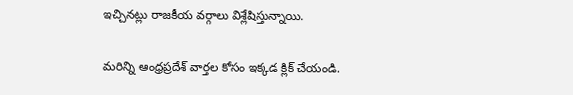ఇచ్చినట్లు రాజకీయ వర్గాలు విశ్లేషిస్తున్నాయి.

మరిన్ని ఆంధ్రప్రదేశ్‌ వార్తల కోసం ఇక్కడ క్లిక్‌ చేయండి.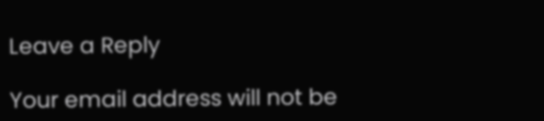Leave a Reply

Your email address will not be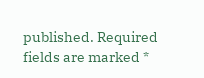published. Required fields are marked *